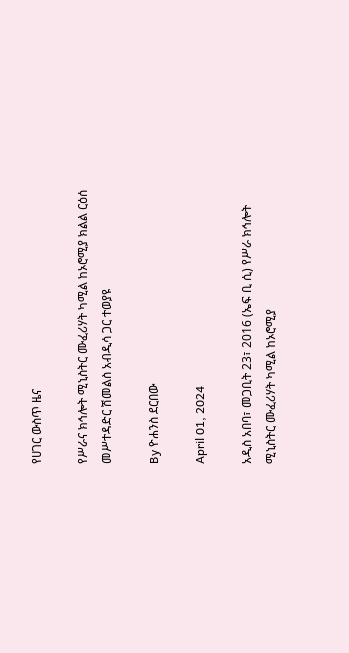የሀገር ውስጥ ዜና

የሥራና ክኅሎት ሚኒስትር ሙፈሪሃት ካሚል ከኦሮሚያ ክልል ርዕሰ መሥተዳድር ሽመልስ አብዲሳ ጋር ተወያዩ

By ዮሐንስ ደርበው

April 01, 2024

አዲስ አበባ፣ መጋቢት 23፣ 2016 (ኤፍ ቢ ሲ) የሥራ ክኅሎት ሚኒስትር ሙፈሪሃት ካሚል ከኦሮሚያ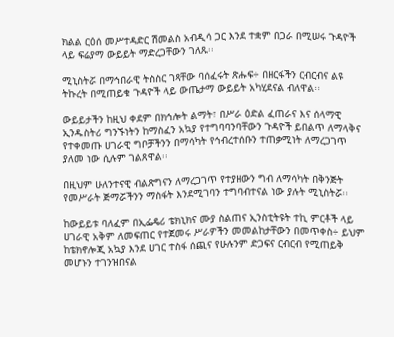ክልል ርዕሰ መሥተዳድር ሽመልስ አብዲሳ ጋር እንደ ተቋም በጋራ በሚሠሩ ጉዳዮች ላይ ፍሬያማ ውይይት ማድረጋቸውን ገለጹ፡፡

ሚኒስትሯ በማኅበራዊ ትስስር ገጻቸው ባሰፈሩት ጽሑፍ÷ በዘርፋችን ርብርብና ልዩ ትኩረት በሚጠይቁ ጉዳዮች ላይ ውጤታማ ውይይት አካሂደናል ብለዋል፡፡

ውይይታችን ከዚህ ቀደም በክኅሎት ልማት፣ በሥራ ዕድል ፈጠራና እና ሰላማዊ ኢንዱስትሪ ግንኙነትን ከማስፈን አኳያ የተግባባንባቸውን ጉዳዮች ይበልጥ ለማላቅና የተቀመጡ ሀገራዊ ግቦቻችንን በማሳካት የኅብረተሰቡን ተጠቃሚነት ለማረጋገጥ ያለመ ነው ሲሉም ገልጸዋል፡፡

በዚህም ሁለንተናዊ ብልጽግናን ለማረጋገጥ የተያዘውን ግብ ለማሳካት በቅንጅት የመሥራት ጅማሯችንን ማስፋት እንደሚገባን ተግባብተናል ነው ያሉት ሚኒስትሯ፡፡

ከውይይቱ ባለፈም በኢፌዴሪ ቴክኒክና ሙያ ስልጠና ኢንስቲትዩት ተኪ ምርቶች ላይ ሀገራዊ አቅም ለመፍጠር የተጀመሩ ሥራዎችን መመልከታቸውን በመጥቀስ÷ ይህም ከቴክኖሎጂ አኳያ እንደ ሀገር ተስፋ ሰጪና የሁሉንም ድጋፍና ርብርብ የሚጠይቅ መሆኑን ተገንዝበናል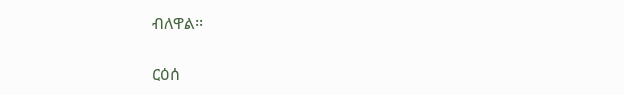ብለዋል፡፡

ርዕሰ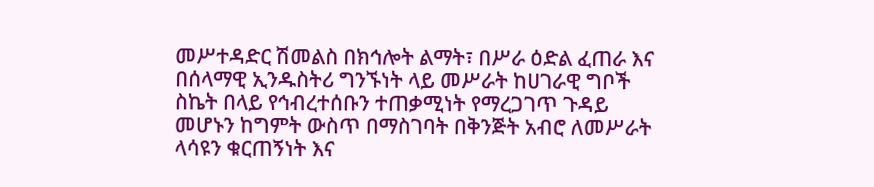መሥተዳድር ሽመልስ በክኅሎት ልማት፣ በሥራ ዕድል ፈጠራ እና በሰላማዊ ኢንዱስትሪ ግንኙነት ላይ መሥራት ከሀገራዊ ግቦች ስኬት በላይ የኅብረተሰቡን ተጠቃሚነት የማረጋገጥ ጉዳይ መሆኑን ከግምት ውስጥ በማስገባት በቅንጅት አብሮ ለመሥራት ላሳዩን ቁርጠኝነት እና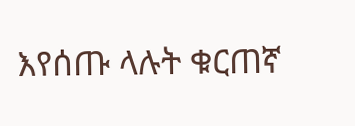እየሰጡ ላሉት ቁርጠኛ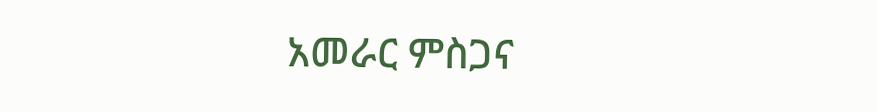አመራር ምስጋና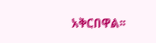አቅርበዋል፡፡